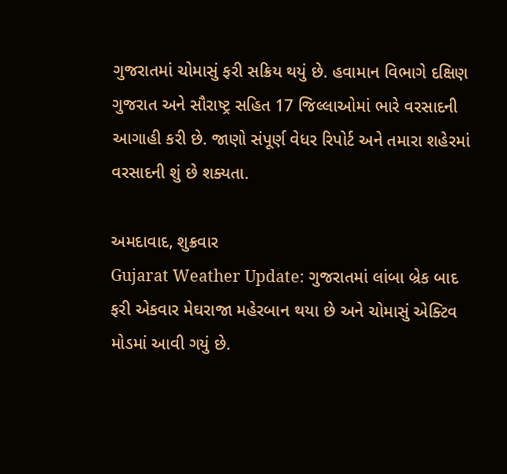ગુજરાતમાં ચોમાસું ફરી સક્રિય થયું છે. હવામાન વિભાગે દક્ષિણ ગુજરાત અને સૌરાષ્ટ્ર સહિત 17 જિલ્લાઓમાં ભારે વરસાદની આગાહી કરી છે. જાણો સંપૂર્ણ વેધર રિપોર્ટ અને તમારા શહેરમાં વરસાદની શું છે શક્યતા.

અમદાવાદ, શુક્રવાર
Gujarat Weather Update: ગુજરાતમાં લાંબા બ્રેક બાદ ફરી એકવાર મેઘરાજા મહેરબાન થયા છે અને ચોમાસું એક્ટિવ મોડમાં આવી ગયું છે.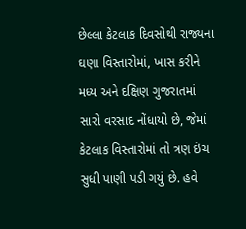છેલ્લા કેટલાક દિવસોથી રાજ્યના ઘણા વિસ્તારોમાં, ખાસ કરીને મધ્ય અને દક્ષિણ ગુજરાતમાં સારો વરસાદ નોંધાયો છે, જેમાં કેટલાક વિસ્તારોમાં તો ત્રણ ઇંચ સુધી પાણી પડી ગયું છે. હવે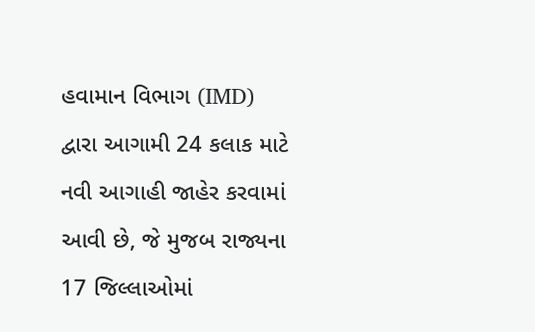હવામાન વિભાગ (IMD) દ્વારા આગામી 24 કલાક માટે નવી આગાહી જાહેર કરવામાં આવી છે, જે મુજબ રાજ્યના 17 જિલ્લાઓમાં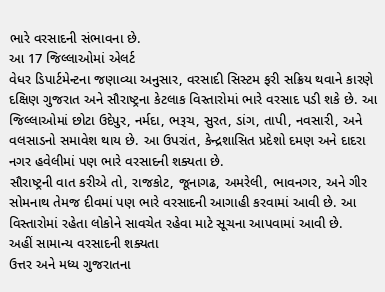ભારે વરસાદની સંભાવના છે.
આ 17 જિલ્લાઓમાં એલર્ટ
વેધર ડિપાર્ટમેન્ટના જણાવ્યા અનુસાર, વરસાદી સિસ્ટમ ફરી સક્રિય થવાને કારણે દક્ષિણ ગુજરાત અને સૌરાષ્ટ્રના કેટલાક વિસ્તારોમાં ભારે વરસાદ પડી શકે છે. આ જિલ્લાઓમાં છોટા ઉદેપુર, નર્મદા, ભરૂચ, સુરત, ડાંગ, તાપી, નવસારી, અને વલસાડનો સમાવેશ થાય છે. આ ઉપરાંત, કેન્દ્રશાસિત પ્રદેશો દમણ અને દાદરા નગર હવેલીમાં પણ ભારે વરસાદની શક્યતા છે.
સૌરાષ્ટ્રની વાત કરીએ તો, રાજકોટ, જૂનાગઢ, અમરેલી, ભાવનગર, અને ગીર સોમનાથ તેમજ દીવમાં પણ ભારે વરસાદની આગાહી કરવામાં આવી છે. આ વિસ્તારોમાં રહેતા લોકોને સાવચેત રહેવા માટે સૂચના આપવામાં આવી છે.
અહીં સામાન્ય વરસાદની શક્યતા
ઉત્તર અને મધ્ય ગુજરાતના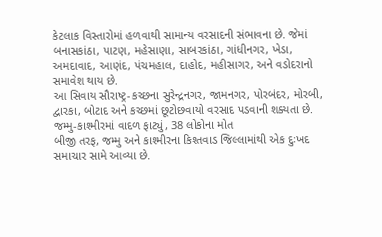કેટલાક વિસ્તારોમાં હળવાથી સામાન્ય વરસાદની સંભાવના છે. જેમાં બનાસકાંઠા, પાટણ, મહેસાણા, સાબરકાંઠા, ગાંધીનગર, ખેડા, અમદાવાદ, આણંદ, પંચમહાલ, દાહોદ, મહીસાગર, અને વડોદરાનો સમાવેશ થાય છે.
આ સિવાય સૌરાષ્ટ્ર-કચ્છના સુરેન્દ્રનગર, જામનગર, પોરબંદર, મોરબી, દ્વારકા, બોટાદ અને કચ્છમાં છૂટોછવાયો વરસાદ પડવાની શક્યતા છે.
જમ્મુ-કાશ્મીરમાં વાદળ ફાટ્યું, 38 લોકોના મોત
બીજી તરફ, જમ્મુ અને કાશ્મીરના કિશ્તવાડ જિલ્લામાંથી એક દુઃખદ સમાચાર સામે આવ્યા છે.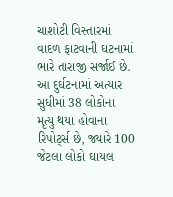ચાશોટી વિસ્તારમાં વાદળ ફાટવાની ઘટનામાં ભારે તારાજી સર્જાઈ છે. આ દુર્ઘટનામાં અત્યાર સુધીમાં 38 લોકોના મૃત્યુ થયા હોવાના રિપોર્ટ્સ છે, જ્યારે 100 જેટલા લોકો ઘાયલ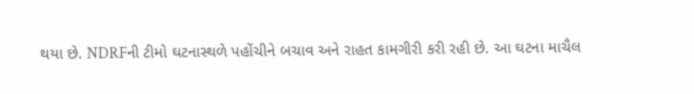થયા છે. NDRFની ટીમો ઘટનાસ્થળે પહોંચીને બચાવ અને રાહત કામગીરી કરી રહી છે. આ ઘટના માચૈલ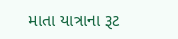માતા યાત્રાના રૂટ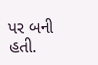પર બની હતી.